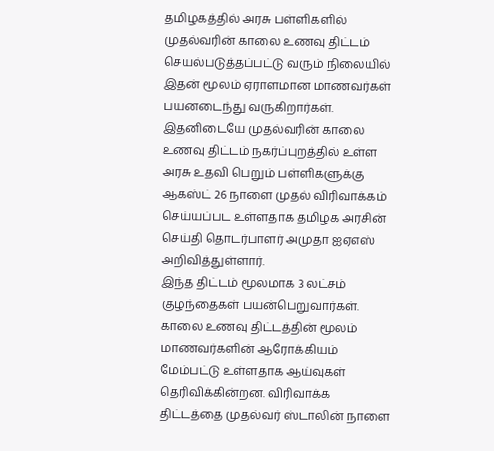தமிழகத்தில் அரசு பள்ளிகளில் முதல்வரின் காலை உணவு திட்டம் செயல்படுத்தப்பட்டு வரும் நிலையில் இதன் மூலம் ஏராளமான மாணவர்கள் பயனடைந்து வருகிறார்கள். இதனிடையே முதல்வரின் காலை உணவு திட்டம் நகர்ப்புறத்தில் உள்ள அரசு உதவி பெறும் பள்ளிகளுக்கு ஆகஸ்ட் 26 நாளை முதல் விரிவாக்கம் செய்யப்பட உள்ளதாக தமிழக அரசின் செய்தி தொடர்பாளர் அமுதா ஐஏஎஸ் அறிவித்துள்ளார்.
இந்த திட்டம் மூலமாக 3 லட்சம் குழந்தைகள் பயன்பெறுவார்கள். காலை உணவு திட்டத்தின் மூலம் மாணவர்களின் ஆரோக்கியம் மேம்பட்டு உள்ளதாக ஆய்வுகள் தெரிவிக்கின்றன. விரிவாக்க திட்டத்தை முதல்வர் ஸ்டாலின் நாளை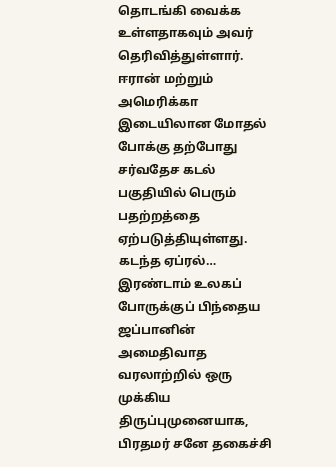தொடங்கி வைக்க உள்ளதாகவும் அவர் தெரிவித்துள்ளார்.
ஈரான் மற்றும் அமெரிக்கா இடையிலான மோதல் போக்கு தற்போது சர்வதேச கடல் பகுதியில் பெரும் பதற்றத்தை ஏற்படுத்தியுள்ளது. கடந்த ஏப்ரல்…
இரண்டாம் உலகப் போருக்குப் பிந்தைய ஜப்பானின் அமைதிவாத வரலாற்றில் ஒரு முக்கிய திருப்புமுனையாக, பிரதமர் சனே தகைச்சி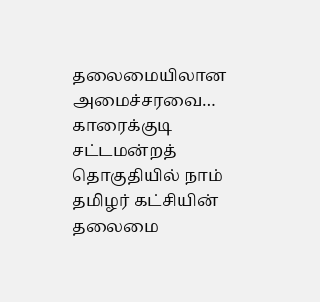தலைமையிலான அமைச்சரவை…
காரைக்குடி சட்டமன்றத் தொகுதியில் நாம் தமிழர் கட்சியின் தலைமை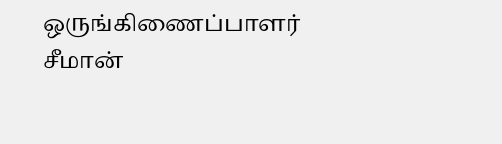ஒருங்கிணைப்பாளர் சீமான்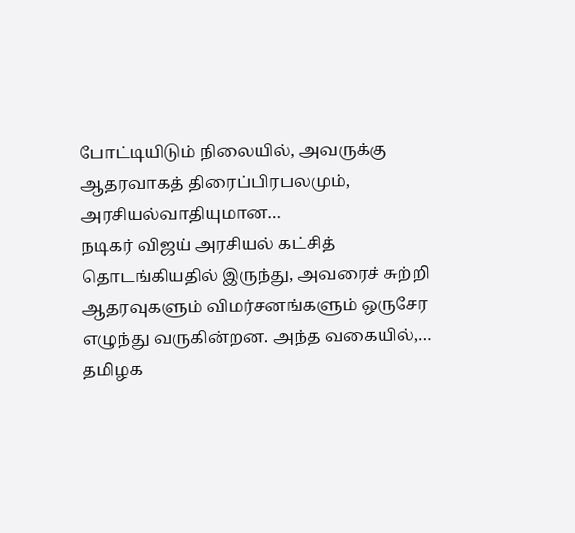போட்டியிடும் நிலையில், அவருக்கு ஆதரவாகத் திரைப்பிரபலமும், அரசியல்வாதியுமான…
நடிகர் விஜய் அரசியல் கட்சித் தொடங்கியதில் இருந்து, அவரைச் சுற்றி ஆதரவுகளும் விமர்சனங்களும் ஒருசேர எழுந்து வருகின்றன. அந்த வகையில்,…
தமிழக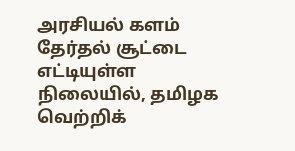அரசியல் களம் தேர்தல் சூட்டை எட்டியுள்ள நிலையில், தமிழக வெற்றிக்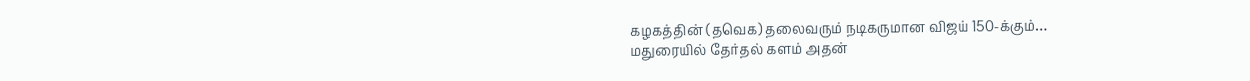கழகத்தின் (தவெக) தலைவரும் நடிகருமான விஜய் 150-க்கும்…
மதுரையில் தேர்தல் களம் அதன்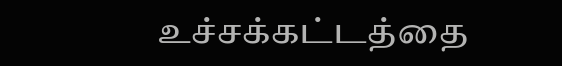உச்சக்கட்டத்தை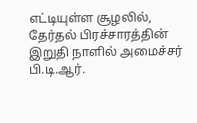எட்டியுள்ள சூழலில், தேர்தல் பிரச்சாரத்தின் இறுதி நாளில் அமைச்சர் பி.டி.ஆர்.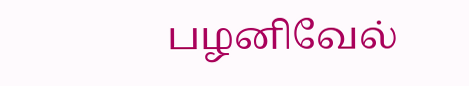பழனிவேல்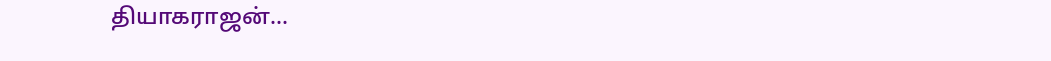தியாகராஜன்…